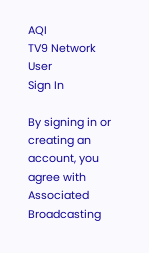AQI
TV9 Network
User
Sign In

By signing in or creating an account, you agree with Associated Broadcasting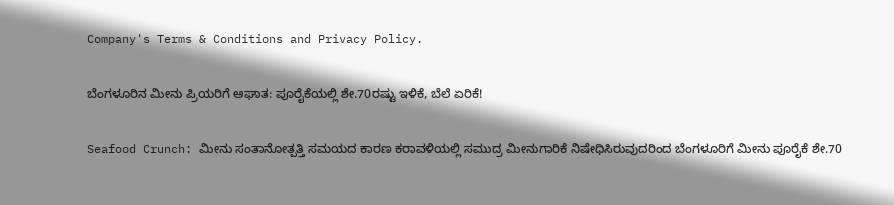Company's Terms & Conditions and Privacy Policy.

ಬೆಂಗಳೂರಿನ ಮೀನು ಪ್ರಿಯರಿಗೆ ಆಘಾತ: ಪೂರೈಕೆಯಲ್ಲಿ ಶೇ.70ರಷ್ಟು ಇಳಿಕೆ, ಬೆಲೆ ಏರಿಕೆ!

Seafood Crunch: ಮೀನು ಸಂತಾನೋತ್ಪತ್ತಿ ಸಮಯದ ಕಾರಣ ಕರಾವಳಿಯಲ್ಲಿ ಸಮುದ್ರ ಮೀನುಗಾರಿಕೆ ನಿಷೇಧಿಸಿರುವುದರಿಂದ ಬೆಂಗಳೂರಿಗೆ ಮೀನು ಪೂರೈಕೆ ಶೇ.70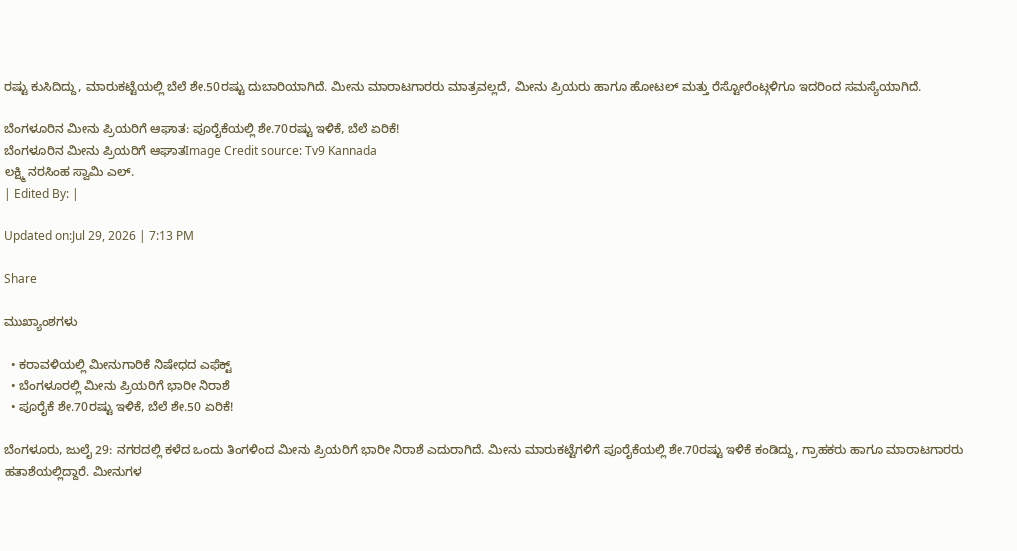ರಷ್ಟು ಕುಸಿದಿದ್ದು, ಮಾರುಕಟ್ಟೆಯಲ್ಲಿ ಬೆಲೆ ಶೇ.50ರಷ್ಟು ದುಬಾರಿಯಾಗಿದೆ. ಮೀನು ಮಾರಾಟಗಾರರು ಮಾತ್ರವಲ್ಲದೆ, ಮೀನು ಪ್ರಿಯರು ಹಾಗೂ ಹೋಟಲ್ ಮತ್ತು ರೆಸ್ಟೋರೆಂಟ್ಗಳಿಗೂ ಇದರಿಂದ ಸಮಸ್ಯೆಯಾಗಿದೆ.

ಬೆಂಗಳೂರಿನ ಮೀನು ಪ್ರಿಯರಿಗೆ ಆಘಾತ: ಪೂರೈಕೆಯಲ್ಲಿ ಶೇ.70ರಷ್ಟು ಇಳಿಕೆ, ಬೆಲೆ ಏರಿಕೆ!
ಬೆಂಗಳೂರಿನ ಮೀನು ಪ್ರಿಯರಿಗೆ ಆಘಾತImage Credit source: Tv9 Kannada
ಲಕ್ಷ್ಮಿ ನರಸಿಂಹ ಸ್ವಾಮಿ ಎಲ್.
| Edited By: |

Updated on:Jul 29, 2026 | 7:13 PM

Share

ಮುಖ್ಯಾಂಶಗಳು

  • ಕರಾವಳಿಯಲ್ಲಿ ಮೀನುಗಾರಿಕೆ ನಿಷೇಧದ ಎಫೆಕ್ಟ್
  • ಬೆಂಗಳೂರಲ್ಲಿ ಮೀನು ಪ್ರಿಯರಿಗೆ ಭಾರೀ ನಿರಾಶೆ
  • ಪೂರೈಕೆ ಶೇ.70ರಷ್ಟು ಇಳಿಕೆ, ಬೆಲೆ ಶೇ.50 ಏರಿಕೆ!

ಬೆಂಗಳೂರು, ಜುಲೈ 29: ನಗರದಲ್ಲಿ ಕಳೆದ ಒಂದು ತಿಂಗಳಿಂದ ಮೀನು ಪ್ರಿಯರಿಗೆ ಭಾರೀ ನಿರಾಶೆ ಎದುರಾಗಿದೆ. ಮೀನು ಮಾರುಕಟ್ಟೆಗಳಿಗೆ ಪೂರೈಕೆಯಲ್ಲಿ ಶೇ.70ರಷ್ಟು ಇಳಿಕೆ ಕಂಡಿದ್ದು, ಗ್ರಾಹಕರು ಹಾಗೂ ಮಾರಾಟಗಾರರು ಹತಾಶೆಯಲ್ಲಿದ್ದಾರೆ. ಮೀನುಗಳ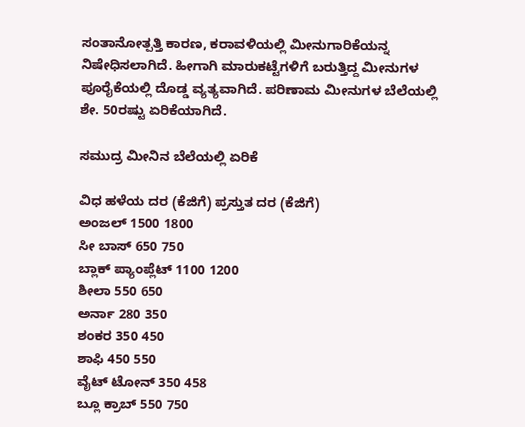ಸಂತಾನೋತ್ಪತ್ತಿ ಕಾರಣ, ಕರಾವಳಿಯಲ್ಲಿ ಮೀನುಗಾರಿಕೆಯನ್ನ ನಿಷೇಧಿಸಲಾಗಿದೆ. ಹೀಗಾಗಿ ಮಾರುಕಟ್ಟೆಗಳಿಗೆ ಬರುತ್ತಿದ್ದ ಮೀನುಗಳ ಪೂರೈಕೆಯಲ್ಲಿ ದೊಡ್ಡ ವ್ಯತ್ಯವಾಗಿದೆ. ಪರಿಣಾಮ ಮೀನುಗಳ ಬೆಲೆಯಲ್ಲಿ ಶೇ. 50ರಷ್ಟು ಏರಿಕೆಯಾಗಿದೆ.

ಸಮುದ್ರ ಮೀನಿನ ಬೆಲೆಯಲ್ಲಿ ಏರಿಕೆ

ವಿಧ ಹಳೆಯ ದರ (ಕೆಜಿಗೆ) ಪ್ರಸ್ತುತ ದರ (ಕೆಜಿಗೆ)
ಅಂಜಲ್ 1500 1800
ಸೀ ಬಾಸ್ 650 750
ಬ್ಲಾಕ್ ಪ್ಯಾಂಪ್ಲೆಟ್ 1100 1200
ಶೀಲಾ 550 650
ಅರ್ನಾ 280 350
ಶಂಕರ 350 450
ಶಾಫಿ 450 550
ವೈಟ್ ಟೋನ್ 350 458
ಬ್ಲೂ ಕ್ರಾಬ್ 550 750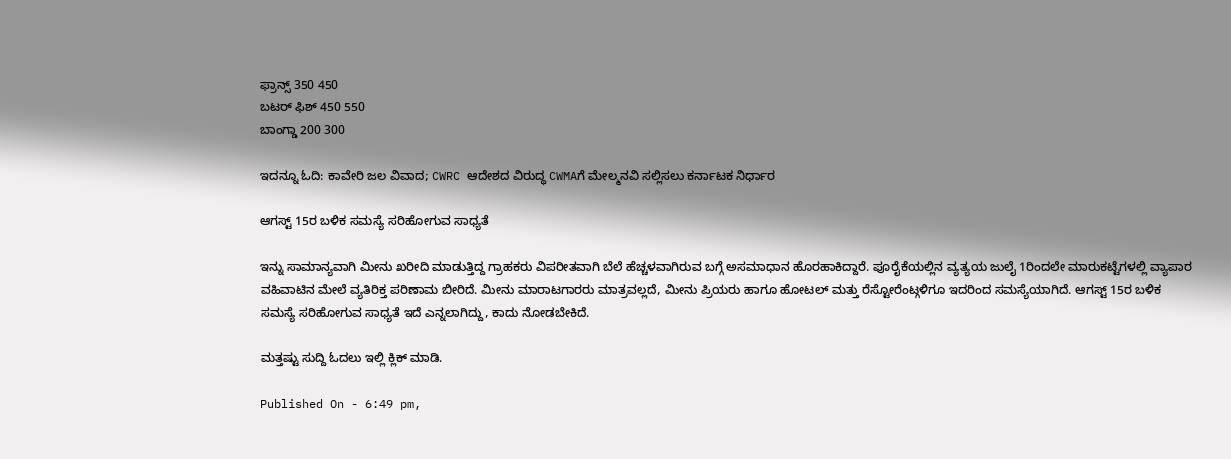ಫ್ರಾನ್ಸ್ 350 450
ಬಟರ್ ಫಿಶ್ 450 550
ಬಾಂಗ್ಡಾ 200 300

ಇದನ್ನೂ ಓದಿ: ಕಾವೇರಿ ಜಲ ವಿವಾದ; CWRC ಆದೇಶದ ವಿರುದ್ಧ CWMAಗೆ ಮೇಲ್ಮನವಿ ಸಲ್ಲಿಸಲು ಕರ್ನಾಟಕ ನಿರ್ಧಾರ

ಆಗಸ್ಟ್ 15ರ ಬಳಿಕ ಸಮಸ್ಯೆ ಸರಿಹೋಗುವ ಸಾಧ್ಯತೆ

ಇನ್ನು ಸಾಮಾನ್ಯವಾಗಿ ಮೀನು ಖರೀದಿ ಮಾಡುತ್ತಿದ್ದ ಗ್ರಾಹಕರು ವಿಪರೀತವಾಗಿ ಬೆಲೆ ಹೆಚ್ಚಳವಾಗಿರುವ ಬಗ್ಗೆ ಅಸಮಾಧಾನ ಹೊರಹಾಕಿದ್ದಾರೆ. ಪೂರೈಕೆಯಲ್ಲಿನ ವ್ಯತ್ಯಯ ಜುಲೈ 1ರಿಂದಲೇ ಮಾರುಕಟ್ಟೆಗಳಲ್ಲಿ ವ್ಯಾಪಾರ ವಹಿವಾಟಿನ ಮೇಲೆ ವ್ಯತಿರಿಕ್ತ ಪರಿಣಾಮ ಬೀರಿದೆ. ಮೀನು ಮಾರಾಟಗಾರರು ಮಾತ್ರವಲ್ಲದೆ, ಮೀನು ಪ್ರಿಯರು ಹಾಗೂ ಹೋಟಲ್ ಮತ್ತು ರೆಸ್ಟೋರೆಂಟ್ಗಳಿಗೂ ಇದರಿಂದ ಸಮಸ್ಯೆಯಾಗಿದೆ. ಆಗಸ್ಟ್ 15ರ ಬಳಿಕ ಸಮಸ್ಯೆ ಸರಿಹೋಗುವ ಸಾಧ್ಯತೆ ಇದೆ ಎನ್ನಲಾಗಿದ್ದು, ಕಾದು ನೋಡಬೇಕಿದೆ.

ಮತ್ತಷ್ಟು ಸುದ್ದಿ ಓದಲು ಇಲ್ಲಿ ಕ್ಲಿಕ್ ಮಾಡಿ.

Published On - 6:49 pm,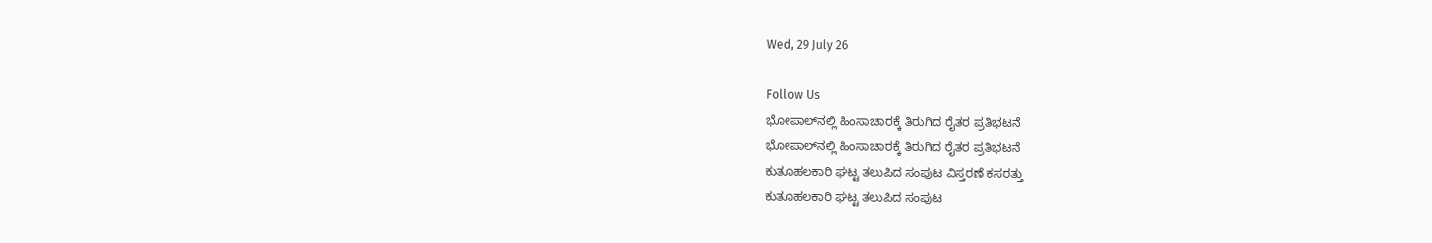Wed, 29 July 26

Follow Us
ಭೋಪಾಲ್‌ನಲ್ಲಿ ಹಿಂಸಾಚಾರಕ್ಕೆ ತಿರುಗಿದ ರೈತರ ಪ್ರತಿಭಟನೆ
ಭೋಪಾಲ್‌ನಲ್ಲಿ ಹಿಂಸಾಚಾರಕ್ಕೆ ತಿರುಗಿದ ರೈತರ ಪ್ರತಿಭಟನೆ
ಕುತೂಹಲಕಾರಿ ಘಟ್ಟ ತಲುಪಿದ ಸಂಪುಟ ವಿಸ್ತರಣೆ ಕಸರತ್ತು
ಕುತೂಹಲಕಾರಿ ಘಟ್ಟ ತಲುಪಿದ ಸಂಪುಟ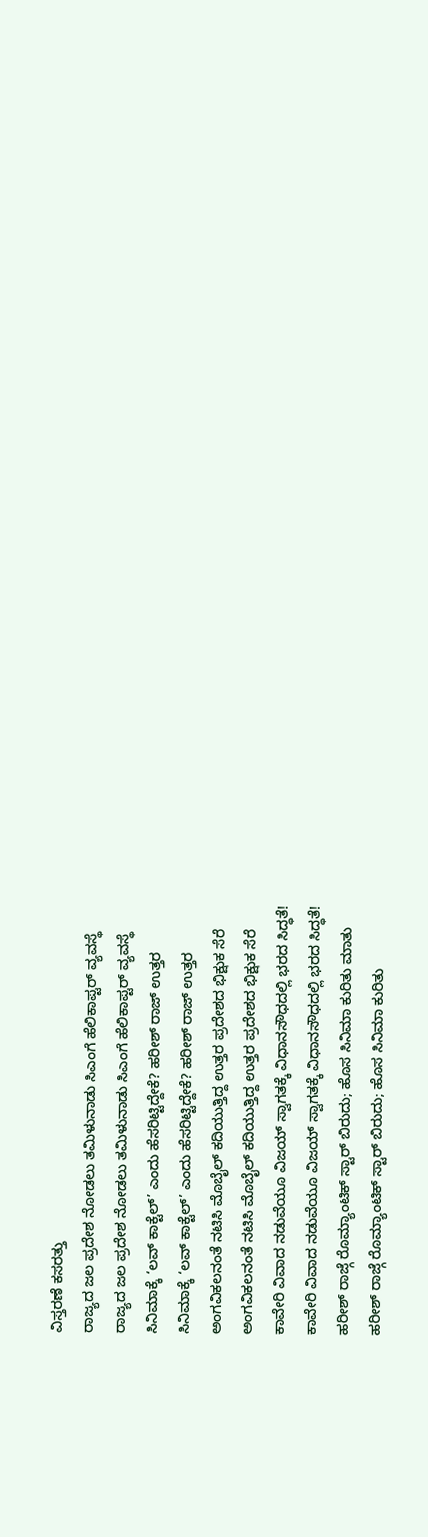ವಿಸ್ತರಣೆ ಕಸರತ್ತು
ರಾಜ್ಯದ ಜಲ ಪ್ರದೇಶ ನೋಡಲು ತಮಿಳುನಾಡು ಸಿಎಂಗೆ ಹೆಲಿಕಾಪ್ಟರ್ ವ್ಯವಸ್ಥೆ
ರಾಜ್ಯದ ಜಲ ಪ್ರದೇಶ ನೋಡಲು ತಮಿಳುನಾಡು ಸಿಎಂಗೆ ಹೆಲಿಕಾಪ್ಟರ್ ವ್ಯವಸ್ಥೆ
ಸಿನಿಮಾಕ್ಕೆ ‘ಲವ್ ಕಾಕ್ಟೆಲ್’ ಎಂದು ಹೆಸರಿಟ್ಟಿದ್ದೇಕೆ? ಹರೀಶ್ ರಾಜ್ ಉತ್ತರ
ಸಿನಿಮಾಕ್ಕೆ ‘ಲವ್ ಕಾಕ್ಟೆಲ್’ ಎಂದು ಹೆಸರಿಟ್ಟಿದ್ದೇಕೆ? ಹರೀಶ್ ರಾಜ್ ಉತ್ತರ
ಅಂಗವಿಕಲನಂತೆ ನಟಿಸಿ ಮೊಬೈಲ್ ಕದಿಯುತ್ತಿದ್ದ ಉತ್ತರ ಪ್ರದೇಶದ ಭಿಕ್ಷುಕ ಸೆರೆ
ಅಂಗವಿಕಲನಂತೆ ನಟಿಸಿ ಮೊಬೈಲ್ ಕದಿಯುತ್ತಿದ್ದ ಉತ್ತರ ಪ್ರದೇಶದ ಭಿಕ್ಷುಕ ಸೆರೆ
ಕಾವೇರಿ ವಿವಾದ ನಡುವೆಯೂ ವಿಜಯ್ ಸ್ವಾಗತಕ್ಕೆ ವಿಧಾನಸೌಧದಲ್ಲಿ ಭರದ ಸಿದ್ಧತೆ!
ಕಾವೇರಿ ವಿವಾದ ನಡುವೆಯೂ ವಿಜಯ್ ಸ್ವಾಗತಕ್ಕೆ ವಿಧಾನಸೌಧದಲ್ಲಿ ಭರದ ಸಿದ್ಧತೆ!
ಹರೀಶ್ ರಾಜ್ಗೆ ರೊಮ್ಯಾಂಟಿಕ್ ಸ್ಟಾರ್ ಬಿರುದು; ಹೊಸ ಸಿನಿಮಾ ಕುರಿತು ಮಾತು
ಹರೀಶ್ ರಾಜ್ಗೆ ರೊಮ್ಯಾಂಟಿಕ್ ಸ್ಟಾರ್ ಬಿರುದು; ಹೊಸ ಸಿನಿಮಾ ಕುರಿತು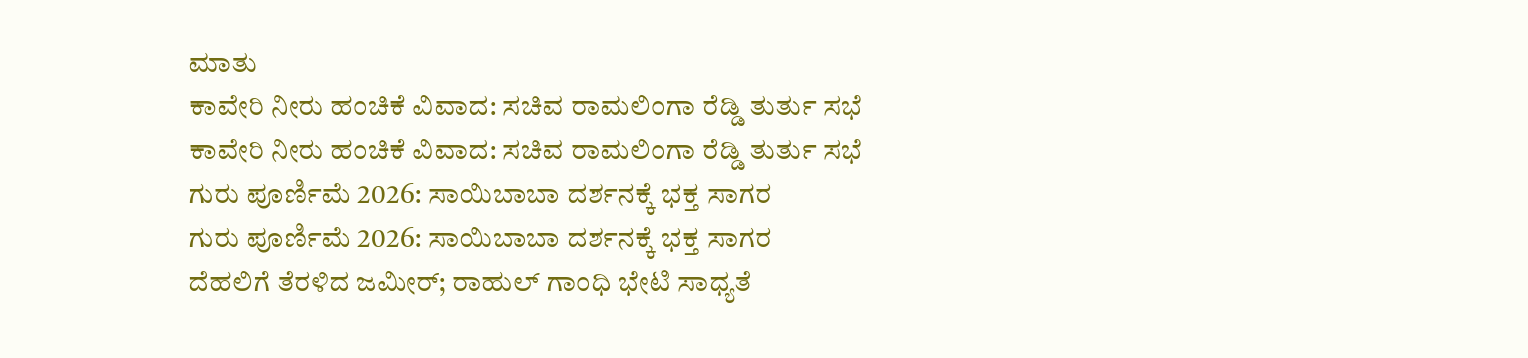ಮಾತು
ಕಾವೇರಿ ನೀರು ಹಂಚಿಕೆ ವಿವಾದ: ಸಚಿವ ರಾಮಲಿಂಗಾ ರೆಡ್ಡಿ ತುರ್ತು ಸಭೆ
ಕಾವೇರಿ ನೀರು ಹಂಚಿಕೆ ವಿವಾದ: ಸಚಿವ ರಾಮಲಿಂಗಾ ರೆಡ್ಡಿ ತುರ್ತು ಸಭೆ
ಗುರು ಪೂರ್ಣಿಮೆ 2026: ಸಾಯಿಬಾಬಾ ದರ್ಶನಕ್ಕೆ ಭಕ್ತ ಸಾಗರ
ಗುರು ಪೂರ್ಣಿಮೆ 2026: ಸಾಯಿಬಾಬಾ ದರ್ಶನಕ್ಕೆ ಭಕ್ತ ಸಾಗರ
ದೆಹಲಿಗೆ ತೆರಳಿದ ಜಮೀರ್; ರಾಹುಲ್ ಗಾಂಧಿ ಭೇಟಿ ಸಾಧ್ಯತೆ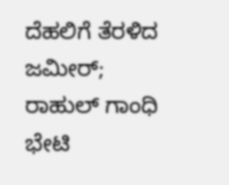ದೆಹಲಿಗೆ ತೆರಳಿದ ಜಮೀರ್; ರಾಹುಲ್ ಗಾಂಧಿ ಭೇಟಿ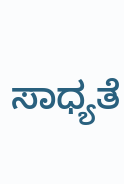ಸಾಧ್ಯತೆ